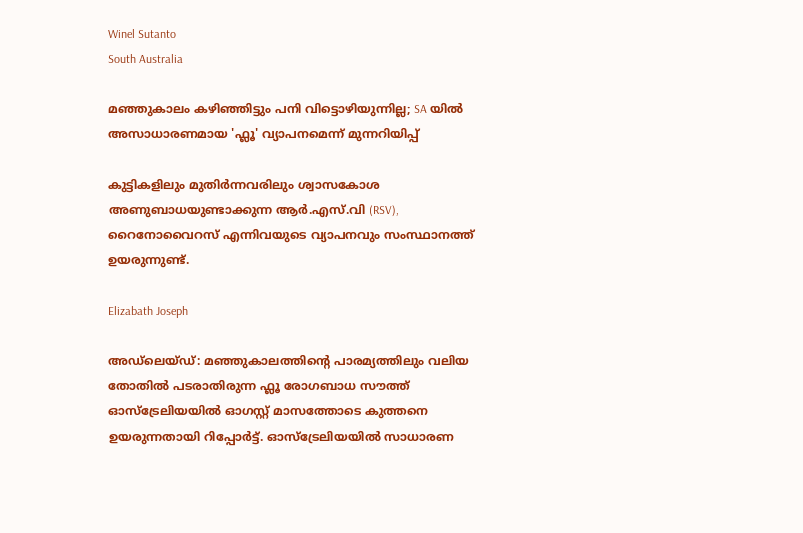Winel Sutanto
South Australia

മഞ്ഞുകാലം കഴിഞ്ഞിട്ടും പനി വിട്ടൊഴിയുന്നില്ല; SA യിൽ അസാധാരണമായ 'ഫ്ലൂ' വ്യാപനമെന്ന് മുന്നറിയിപ്പ്

കുട്ടികളിലും മുതിർന്നവരിലും ശ്വാസകോശ അണുബാധയുണ്ടാക്കുന്ന ആർ.എസ്.വി (RSV), റൈനോവൈറസ് എന്നിവയുടെ വ്യാപനവും സംസ്ഥാനത്ത് ഉയരുന്നുണ്ട്.

Elizabath Joseph

അഡ്‌ലെയ്ഡ്: മഞ്ഞുകാലത്തിന്റെ പാരമ്യത്തിലും വലിയ തോതിൽ പടരാതിരുന്ന ഫ്ലൂ രോഗബാധ സൗത്ത് ഓസ്‌ട്രേലിയയിൽ ഓഗസ്റ്റ് മാസത്തോടെ കുത്തനെ ഉയരുന്നതായി റിപ്പോർട്ട്. ഓസ്‌ട്രേലിയയിൽ സാധാരണ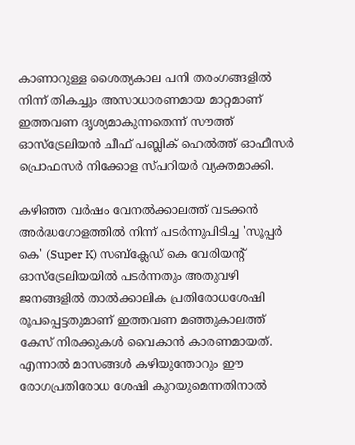കാണാറുള്ള ശൈത്യകാല പനി തരംഗങ്ങളിൽ നിന്ന് തികച്ചും അസാധാരണമായ മാറ്റമാണ് ഇത്തവണ ദൃശ്യമാകുന്നതെന്ന് സൗത്ത് ഓസ്‌ട്രേലിയൻ ചീഫ് പബ്ലിക് ഹെൽത്ത് ഓഫീസർ പ്രൊഫസർ നിക്കോള സ്പറിയർ വ്യക്തമാക്കി.

കഴിഞ്ഞ വർഷം വേനൽക്കാലത്ത് വടക്കൻ അർദ്ധഗോളത്തിൽ നിന്ന് പടർന്നുപിടിച്ച 'സൂപ്പർ കെ' (Super K) സബ്‌ക്ലേഡ് കെ വേരിയന്റ് ഓസ്‌ട്രേലിയയിൽ പടർന്നതും അതുവഴി ജനങ്ങളിൽ താൽക്കാലിക പ്രതിരോധശേഷി രൂപപ്പെട്ടതുമാണ് ഇത്തവണ മഞ്ഞുകാലത്ത് കേസ് നിരക്കുകൾ വൈകാൻ കാരണമായത്. എന്നാൽ മാസങ്ങൾ കഴിയുന്തോറും ഈ രോഗപ്രതിരോധ ശേഷി കുറയുമെന്നതിനാൽ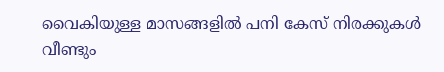വൈകിയുള്ള മാസങ്ങളിൽ പനി കേസ് നിരക്കുകൾ വീണ്ടും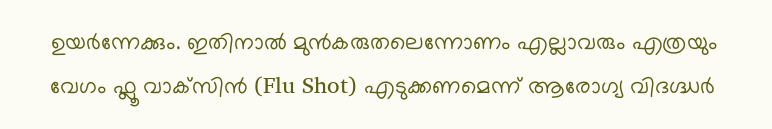ഉയർന്നേക്കും. ഇതിനാൽ മുൻകരുതലെന്നോണം എല്ലാവരും എത്രയും വേഗം ഫ്ലൂ വാക്‌സിൻ (Flu Shot) എടുക്കണമെന്ന് ആരോഗ്യ വിദഗ്ദ്ധർ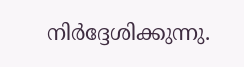നിർദ്ദേശിക്കുന്നു.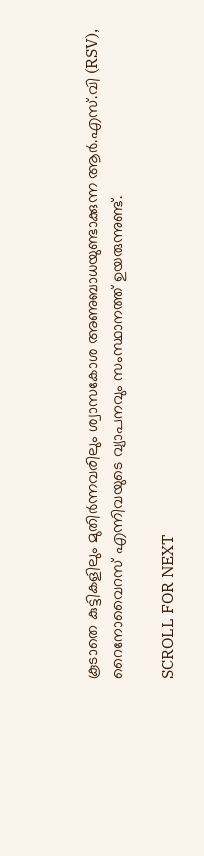കൂടാതെ കുട്ടികളിലും മുതിർന്നവരിലും ശ്വാസകോശ അണുബാധയുണ്ടാക്കുന്ന ആർ.എസ്.വി (RSV), റൈനോവൈറസ് എന്നിവയുടെ വ്യാപനവും സംസ്ഥാനത്ത് ഉയരുന്നുണ്ട്.

SCROLL FOR NEXT